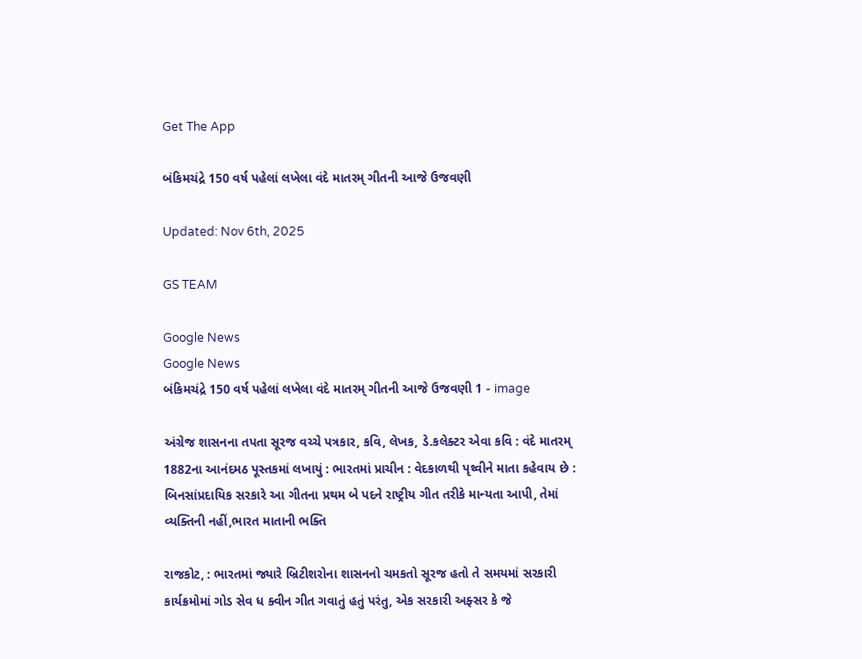Get The App

બંકિમચંદ્રે 150 વર્ષ પહેલાં લખેલા વંદે માતરમ્ ગીતની આજે ઉજવણી

Updated: Nov 6th, 2025

GS TEAM

Google News
Google News
બંકિમચંદ્રે 150 વર્ષ પહેલાં લખેલા વંદે માતરમ્ ગીતની આજે ઉજવણી 1 - image

અંગ્રેજ શાસનના તપતા સૂરજ વચ્ચે પત્રકાર, કવિ, લેખક, ડે.કલેક્ટર એવા કવિ : વંદે માતરમ્ 1882ના આનંદમઠ પૂસ્તકમાં લખાયું : ભારતમાં પ્રાચીન : વેદકાળથી પૃથ્વીને માતા કહેવાય છે : બિનસાંપ્રદાયિક સરકારે આ ગીતના પ્રથમ બે પદને રાષ્ટ્રીય ગીત તરીકે માન્યતા આપી, તેમાં વ્યક્તિની નહીં,ભારત માતાની ભક્તિ

રાજકોટ, : ભારતમાં જ્યારે બ્રિટીશરોના શાસનનો ચમકતો સૂરજ હતો તે સમયમાં સરકારી કાર્યક્રમોમાં ગોડ સેવ ધ ક્વીન ગીત ગવાતું હતું પરંતુ, એક સરકારી અફ્સર કે જે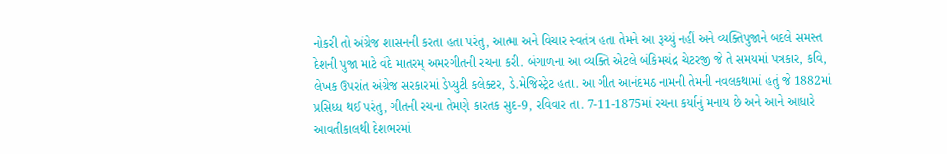નોકરી તો અંગ્રેજ શાસનની કરતા હતા પરંતુ, આત્મા અને વિચાર સ્વતંત્ર હતા તેમને આ રૂચ્યું નહીં અને વ્યક્તિપુજાને બદલે સમસ્ત દેશની પુજા માટે વંદે માતરમ્ અમરગીતની રચના કરી. બંગાળના આ વ્યક્તિ એટલે બંકિમચંદ્ર ચેટરજી જે તે સમયમાં પત્રકાર, કવિ, લેખક ઉપરાંત અંગ્રેજ સરકારમાં ડેપ્યુટી કલેક્ટર, ડે.મેજિસ્ટ્રેટ હતા. આ ગીત આનંદમઠ નામની તેમની નવલકથામાં હતું જે 1882માં પ્રસિધ્ધ થઈ પરંતુ, ગીતની રચના તેમણે કારતક સુદ-9, રવિવાર તા. 7-11-1875માં રચના કર્યાનું મનાય છે અને આને આધારે આવતીકાલથી દેશભરમાં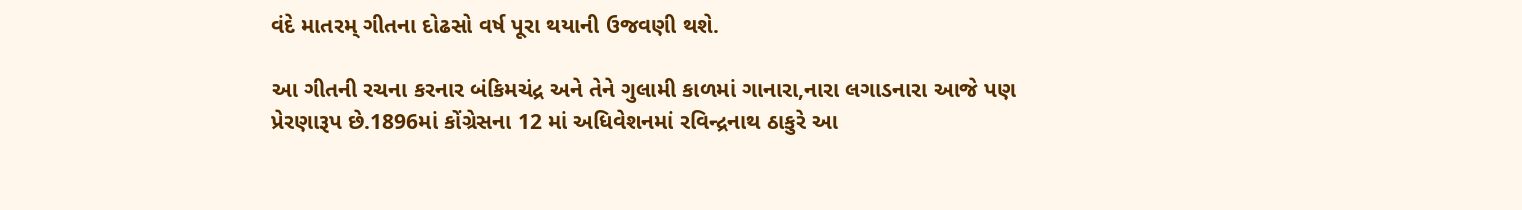વંદે માતરમ્ ગીતના દોઢસો વર્ષ પૂરા થયાની ઉજવણી થશે.

આ ગીતની રચના કરનાર બંકિમચંદ્ર અને તેને ગુલામી કાળમાં ગાનારા,નારા લગાડનારા આજે પણ પ્રેરણારૂપ છે.1896માં કોંગ્રેસના 12 માં અધિવેશનમાં રવિન્દ્રનાથ ઠાકુરે આ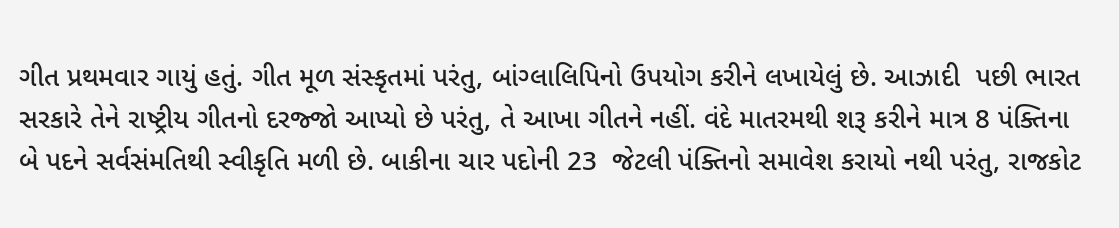ગીત પ્રથમવાર ગાયું હતું. ગીત મૂળ સંસ્કૃતમાં પરંતુ, બાંગ્લાલિપિનો ઉપયોગ કરીને લખાયેલું છે. આઝાદી  પછી ભારત સરકારે તેને રાષ્ટ્રીય ગીતનો દરજ્જો આપ્યો છે પરંતુ, તે આખા ગીતને નહીં. વંદે માતરમથી શરૂ કરીને માત્ર 8 પંક્તિના બે પદને સર્વસંમતિથી સ્વીકૃતિ મળી છે. બાકીના ચાર પદોની 23  જેટલી પંક્તિનો સમાવેશ કરાયો નથી પરંતુ, રાજકોટ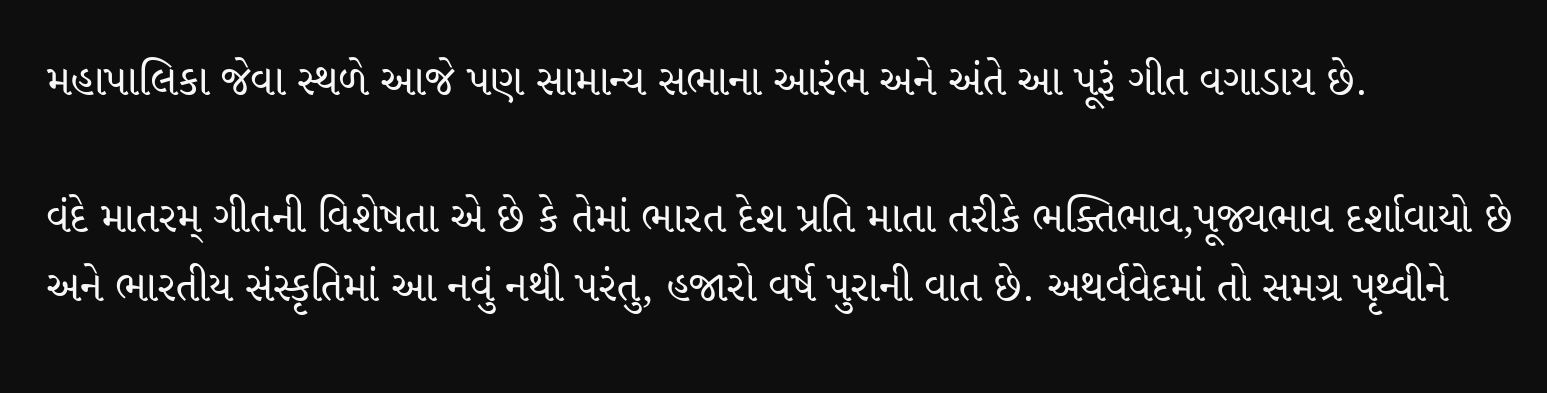મહાપાલિકા જેવા સ્થળે આજે પણ સામાન્ય સભાના આરંભ અને અંતે આ પૂરૂં ગીત વગાડાય છે.

વંદે માતરમ્ ગીતની વિશેષતા એ છે કે તેમાં ભારત દેશ પ્રતિ માતા તરીકે ભક્તિભાવ,પૂજ્યભાવ દર્શાવાયો છે અને ભારતીય સંસ્કૃતિમાં આ નવું નથી પરંતુ, હજારો વર્ષ પુરાની વાત છે. અથર્વવેદમાં તો સમગ્ર પૃથ્વીને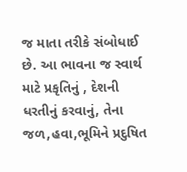જ માતા તરીકે સંબોધાઈ છે. આ ભાવના જ સ્વાર્થ માટે પ્રકૃતિનું , દેશની ધરતીનું કરવાનું, તેના જળ,હવા,ભૂમિને પ્રદુષિત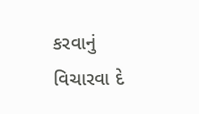કરવાનું વિચારવા દે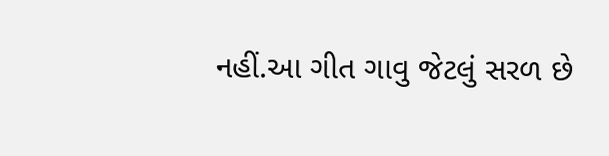નહીં.આ ગીત ગાવુ જેટલું સરળ છે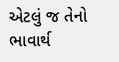એટલું જ તેનો ભાવાર્થ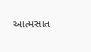આત્મસાત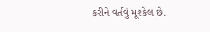કરીને વર્તવું મૂશ્કેલ છે.